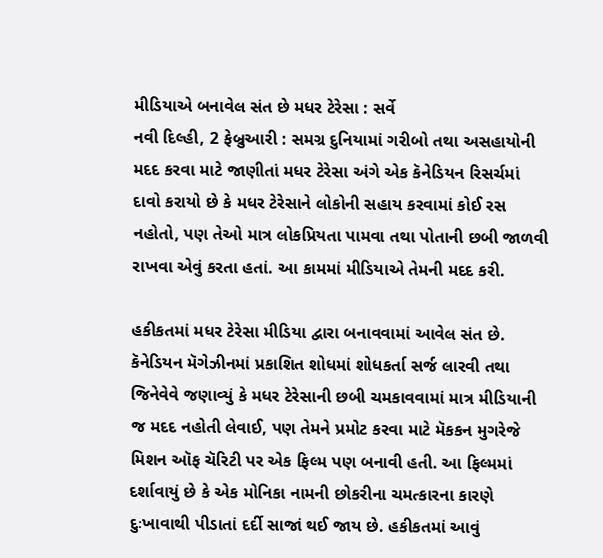મીડિયાએ બનાવેલ સંત છે મધર ટેરેસા : સર્વે
નવી દિલ્હી, 2 ફેબ્રુઆરી : સમગ્ર દુનિયામાં ગરીબો તથા અસહાયોની મદદ કરવા માટે જાણીતાં મધર ટેરેસા અંગે એક કૅનેડિયન રિસર્ચમાં દાવો કરાયો છે કે મધર ટેરેસાને લોકોની સહાય કરવામાં કોઈ રસ નહોતો, પણ તેઓ માત્ર લોકપ્રિયતા પામવા તથા પોતાની છબી જાળવી રાખવા એવું કરતા હતાં. આ કામમાં મીડિયાએ તેમની મદદ કરી.

હકીકતમાં મધર ટેરેસા મીડિયા દ્વારા બનાવવામાં આવેલ સંત છે. કૅનેડિયન મૅગેઝીનમાં પ્રકાશિત શોધમાં શોધકર્તા સર્જ લારવી તથા જિનેવેવે જણાવ્યું કે મધર ટેરેસાની છબી ચમકાવવામાં માત્ર મીડિયાની જ મદદ નહોતી લેવાઈ, પણ તેમને પ્રમોટ કરવા માટે મૅકકન મુગરેજે મિશન ઑફ ચૅરિટી પર એક ફિલ્મ પણ બનાવી હતી. આ ફિલ્મમાં દર્શાવાયું છે કે એક મોનિકા નામની છોકરીના ચમત્કારના કારણે દુઃખાવાથી પીડાતાં દર્દી સાજાં થઈ જાય છે. હકીકતમાં આવું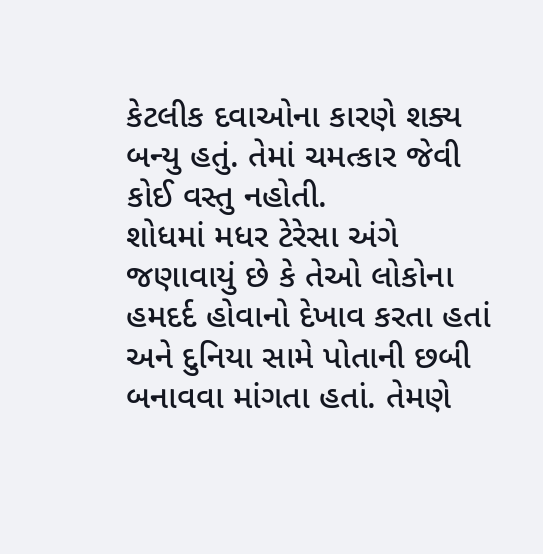કેટલીક દવાઓના કારણે શક્ય બન્યુ હતું. તેમાં ચમત્કાર જેવી કોઈ વસ્તુ નહોતી.
શોધમાં મધર ટેરેસા અંગે જણાવાયું છે કે તેઓ લોકોના હમદર્દ હોવાનો દેખાવ કરતા હતાં અને દુનિયા સામે પોતાની છબી બનાવવા માંગતા હતાં. તેમણે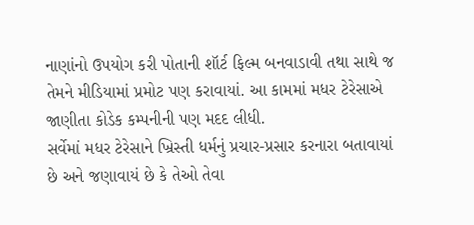નાણાંનો ઉપયોગ કરી પોતાની શૉર્ટ ફિલ્મ બનવાડાવી તથા સાથે જ તેમને મીડિયામાં પ્રમોટ પણ કરાવાયાં. આ કામમાં મધર ટેરેસાએ જાણીતા કોડેક કમ્પનીની પણ મદદ લીધી.
સર્વેમાં મધર ટેરેસાને ખ્રિસ્તી ધર્મનું પ્રચાર-પ્રસાર કરનારા બતાવાયાં છે અને જણાવાયં છે કે તેઓ તેવા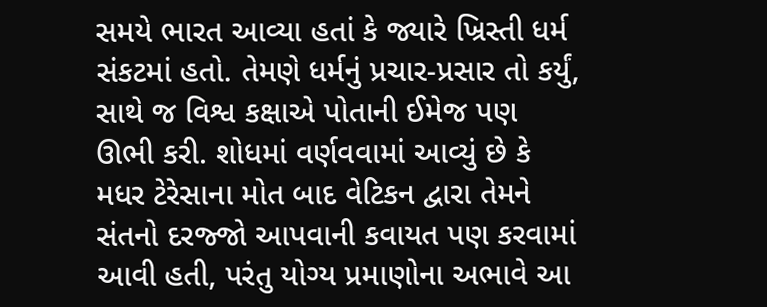સમયે ભારત આવ્યા હતાં કે જ્યારે ખ્રિસ્તી ધર્મ સંકટમાં હતો. તેમણે ધર્મનું પ્રચાર-પ્રસાર તો કર્યું, સાથે જ વિશ્વ કક્ષાએ પોતાની ઈમેજ પણ ઊભી કરી. શોધમાં વર્ણવવામાં આવ્યું છે કે મધર ટેરેસાના મોત બાદ વેટિકન દ્વારા તેમને સંતનો દરજ્જો આપવાની કવાયત પણ કરવામાં આવી હતી, પરંતુ યોગ્ય પ્રમાણોના અભાવે આ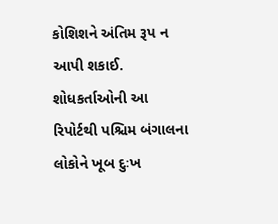કોશિશને અંતિમ રૂપ ન આપી શકાઈ. શોધકર્તાઓની આ રિપોર્ટથી પશ્ચિમ બંગાલના લોકોને ખૂબ દુઃખ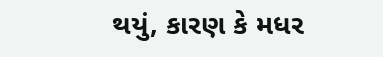થયું, કારણ કે મધર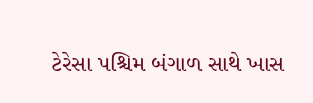ટેરેસા પશ્ચિમ બંગાળ સાથે ખાસ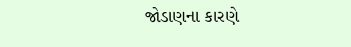જોડાણના કારણે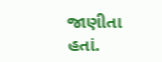જાણીતા હતાં.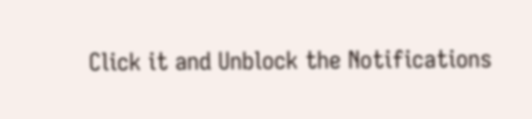Click it and Unblock the Notifications